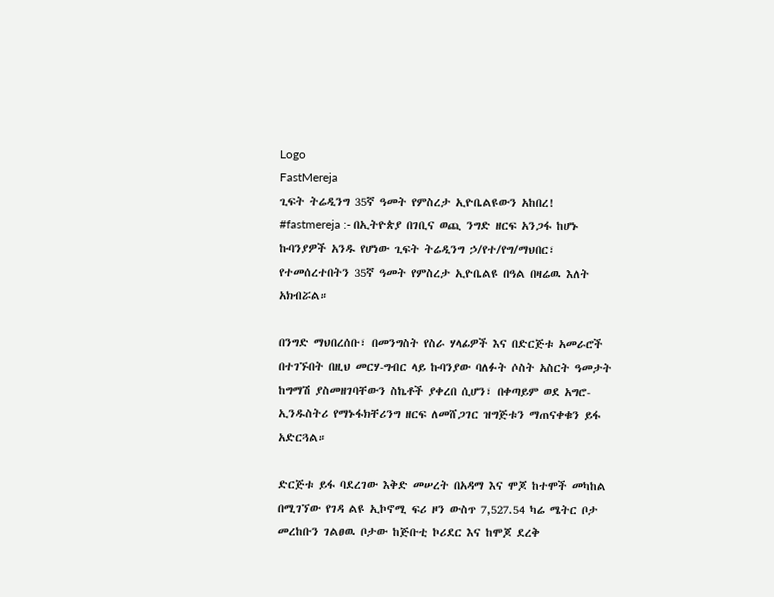Logo
FastMereja
ጊፍት ትሬዲንግ 35ኛ ዓመት የምስረታ ኢዮቤልዩውን አከበረ!
#fastmereja :- በኢትዮጵያ በገቢና ወጪ ንግድ ዘርፍ አንጋፋ ከሆኑ ኩባንያዎች አንዱ የሆነው ጊፍት ትሬዲንግ ኃ/የተ/የግ/ማህበር፣ የተመሰረተበትን 35ኛ ዓመት የምስረታ ኢዮቤልዩ በዓል በዛሬዉ እለት አክብሯል።

በንግድ ማህበረሰቡ፣ በመንግስት የስራ ሃላፊዎች እና በድርጅቱ አመራሮች በተገኙበት በዚህ መርሃ-ግብር ላይ ኩባንያው ባለፉት ሶስት አስርት ዓመታት ከግማሽ ያስመዘገባቸውን ስኬቶች ያቀረበ ሲሆን፣ በቀጣይም ወደ አግሮ-ኢንዱስትሪ የማኑፋክቸሪንግ ዘርፍ ለመሸጋገር ዝግጅቱን ማጠናቀቁን ይፋ አድርጓል።

ድርጅቱ ይፋ ባደረገው እቅድ መሠረት በአዳማ እና ሞጆ ከተሞች መካከል በሚገኘው የገዳ ልዩ ኢኮኖሚ ፍሪ ዞን ውስጥ 7,527.54 ካሬ ሜትር ቦታ መረከቡን ገልፀዉ ቦታው ከጅቡቲ ኮሪደር እና ከሞጆ ደረቅ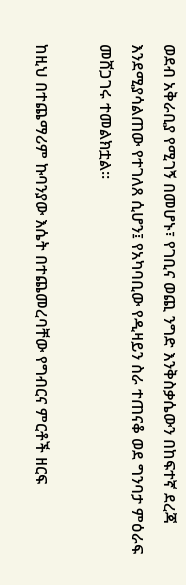ወደብ አቅራቢያ የሚገኝ በመሆኑ፣ የገቢና ወጪ ንግድ እንቅስቃሴውን በከፍተኛ ደረጃ እንደሚያሳልጠው የተገለጸ ሲሆን፤ የአካባቢው የዲዛይን ስራ ተጠናቆ ወደ ግንባታ ምዕራፍ መሸጋገሩ ተመልክቷል።

ከዚህ በተጨማሪም ኩባንያው እሴት በተጨመረባቸው የግብርና ምርቶች ዘርፍ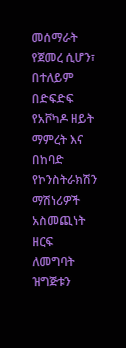መሰማራት የጀመረ ሲሆን፣ በተለይም በድፍድፍ የአቮካዶ ዘይት ማምረት እና በከባድ የኮንስትራክሽን ማሽነሪዎች አስመጪነት ዘርፍ ለመግባት ዝግጅቱን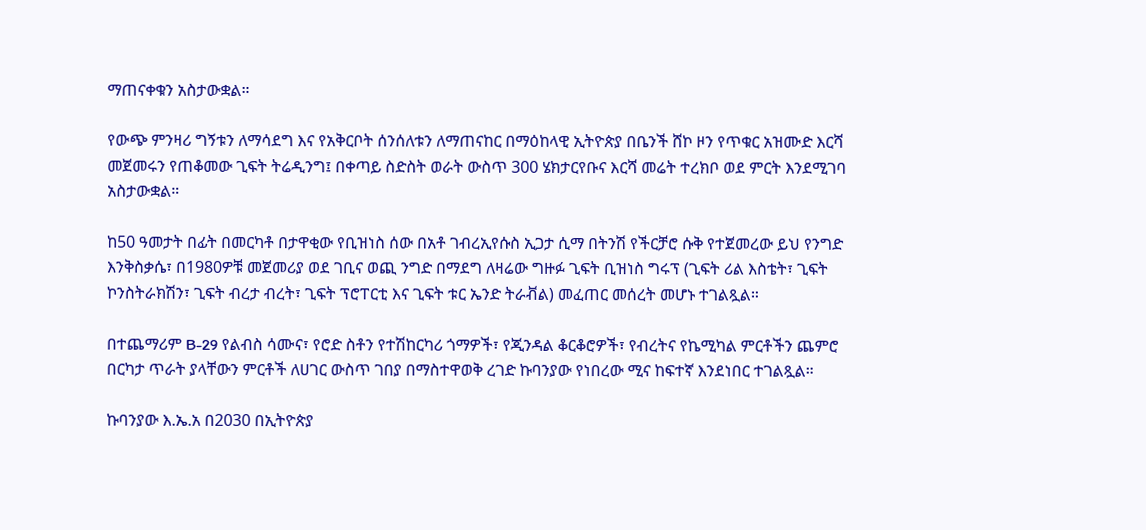ማጠናቀቁን አስታውቋል።

የውጭ ምንዛሪ ግኝቱን ለማሳደግ እና የአቅርቦት ሰንሰለቱን ለማጠናከር በማዕከላዊ ኢትዮጵያ በቤንች ሸኮ ዞን የጥቁር አዝሙድ እርሻ መጀመሩን የጠቆመው ጊፍት ትሬዲንግ፤ በቀጣይ ስድስት ወራት ውስጥ 300 ሄክታርየቡና እርሻ መሬት ተረክቦ ወደ ምርት እንደሚገባ አስታውቋል።

ከ50 ዓመታት በፊት በመርካቶ በታዋቂው የቢዝነስ ሰው በአቶ ገብረኢየሱስ ኢጋታ ሲማ በትንሽ የችርቻሮ ሱቅ የተጀመረው ይህ የንግድ እንቅስቃሴ፣ በ1980ዎቹ መጀመሪያ ወደ ገቢና ወጪ ንግድ በማደግ ለዛሬው ግዙፉ ጊፍት ቢዝነስ ግሩፕ (ጊፍት ሪል እስቴት፣ ጊፍት ኮንስትራክሽን፣ ጊፍት ብረታ ብረት፣ ጊፍት ፕሮፐርቲ እና ጊፍት ቱር ኤንድ ትራቭል) መፈጠር መሰረት መሆኑ ተገልጿል።

በተጨማሪም B-29 የልብስ ሳሙና፣ የሮድ ስቶን የተሽከርካሪ ጎማዎች፣ የጂንዳል ቆርቆሮዎች፣ የብረትና የኬሚካል ምርቶችን ጨምሮ በርካታ ጥራት ያላቸውን ምርቶች ለሀገር ውስጥ ገበያ በማስተዋወቅ ረገድ ኩባንያው የነበረው ሚና ከፍተኛ እንደነበር ተገልጿል።

ኩባንያው እ.ኤ.አ በ2030 በኢትዮጵያ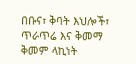በቡና፣ ቅባት እህሎች፣ ጥራጥሬ እና ቅመማ ቅመም ላኪነት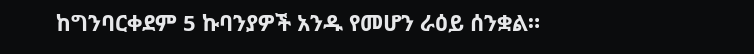ከግንባርቀደም 5 ኩባንያዎች አንዱ የመሆን ራዕይ ሰንቋል።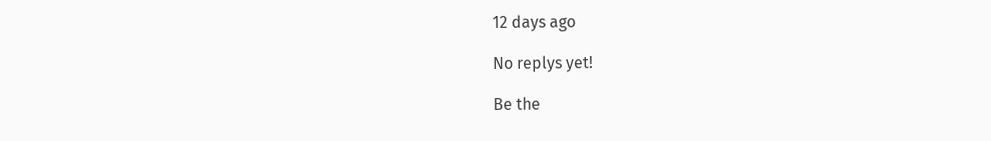12 days ago

No replys yet!

Be the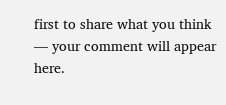first to share what you think — your comment will appear here.